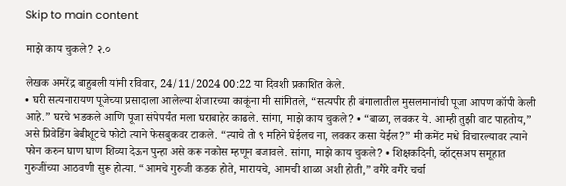Skip to main content

माझे काय चुकले? २.०

लेखक अमरेंद्र बाहुबली यांनी रविवार, 24/11/2024 00:22 या दिवशी प्रकाशित केले.
• घरी सत्यनारायण पूजेच्या प्रसादाला आलेल्या शेजारच्या काकूंना मी सांगितले, “सत्यपीर ही बंगालातील मुसलमानांची पूजा आपण कॉपी केली आहे.” घरचे भडकले आणि पूजा संपेपर्यंत मला घराबाहेर काढले. सांगा, माझे काय चुकले? • “बाळा, लवकर ये. आम्ही तुझी वाट पाहतोय,” असे प्रिवेडिंग बेबीशूटचे फोटो त्याने फेसबुकवर टाकले. “त्याचे तो ९ महिने घेईलच ना, लवकर कसा येईल?” मी कमेंट मधे विचारल्यावर त्याने फोन करुन घाण घाण शिव्या देऊन पुन्हा असे करू नकोस म्हणून बजावले. सांगा, माझे काय चुकले? • शिक्षकदिनी, व्हॉट्सअप समूहात गुरुजींच्या आठवणी सुरू होत्या. “आमचे गुरुजी कडक होते, मारायचे, आमची शाळा अशी होती,” वगैरे वगैरे चर्चा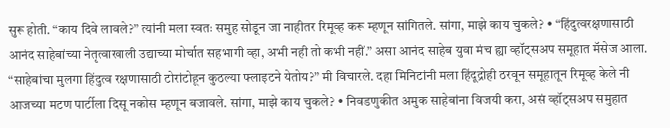सुरू होती. “काय दिवे लावले?” त्यांनी मला स्वतः समुह सोडून जा नाहीतर रिमूव्ह करू म्हणून सांगितले. सांगा, माझे काय चुकले? • “हिंदुत्वरक्षणासाठी आनंद साहेबांच्या नेतृत्वाखाली उद्याच्या मोर्चात सहभागी व्हा, अभी नही तो कभी नहीं.” असा आनंद साहेब युवा मंच ह्या व्हॉट्सअप समूहात मॅसेज आला. “साहेबांचा मुलगा हिंदुत्व रक्षणासाठी टोरांटोहून कुठल्या फ्लाइटने येतोय?” मी विचारले. दहा मिनिटांनी मला हिंदूद्रोही ठरवून समूहातून रिमूव्ह केले नी आजच्या मटण पार्टीला दिसू नकोस म्हणून बजावले. सांगा, माझे काय चुकले? • निवडणुकीत अमुक साहेबांना विजयी करा, असं व्हॉट्सअप समुहात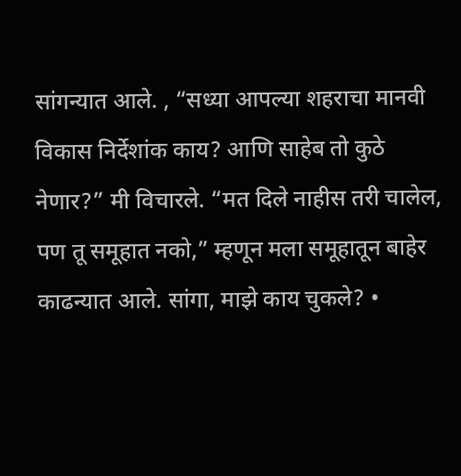सांगन्यात आले. , “सध्या आपल्या शहराचा मानवी विकास निर्देशांक काय? आणि साहेब तो कुठे नेणार?” मी विचारले. “मत दिले नाहीस तरी चालेल, पण तू समूहात नको,” म्हणून मला समूहातून बाहेर काढन्यात आले. सांगा, माझे काय चुकले? •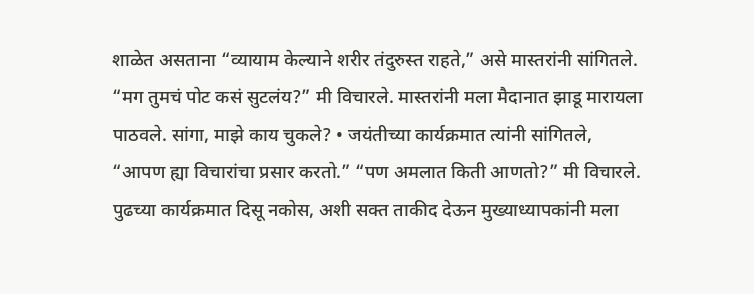शाळेत असताना “व्यायाम केल्याने शरीर तंदुरुस्त राहते,” असे मास्तरांनी सांगितले. “मग तुमचं पोट कसं सुटलंय?” मी विचारले. मास्तरांनी मला मैदानात झाडू मारायला पाठवले. सांगा, माझे काय चुकले? • जयंतीच्या कार्यक्रमात त्यांनी सांगितले, “आपण ह्या विचारांचा प्रसार करतो.” “पण अमलात किती आणतो?” मी विचारले. पुढच्या कार्यक्रमात दिसू नकोस, अशी सक्त ताकीद देऊन मुख्याध्यापकांनी मला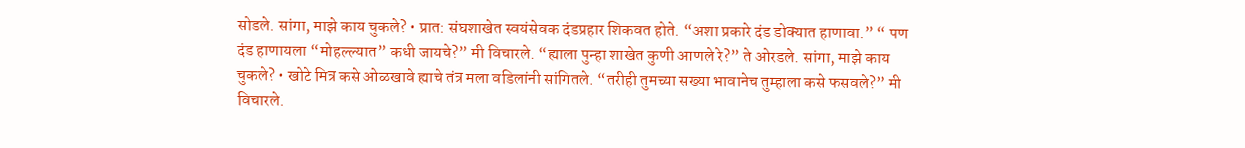सोडले. सांगा, माझे काय चुकले? • प्रात: संघशाखेत स्वयंसेवक दंडप्रहार शिकवत होते. “अशा प्रकारे दंड डोक्यात हाणावा.” “ पण दंड हाणायला “मोहल्ल्यात” कधी जायचे?” मी विचारले. “ह्याला पुन्हा शाखेत कुणी आणले रे?” ते ओरडले. सांगा, माझे काय चुकले? • खोटे मित्र कसे ओळखावे ह्याचे तंत्र मला वडिलांनी सांगितले. “तरीही तुमच्या सख्या भावानेच तुम्हाला कसे फसवले?” मी विचारले.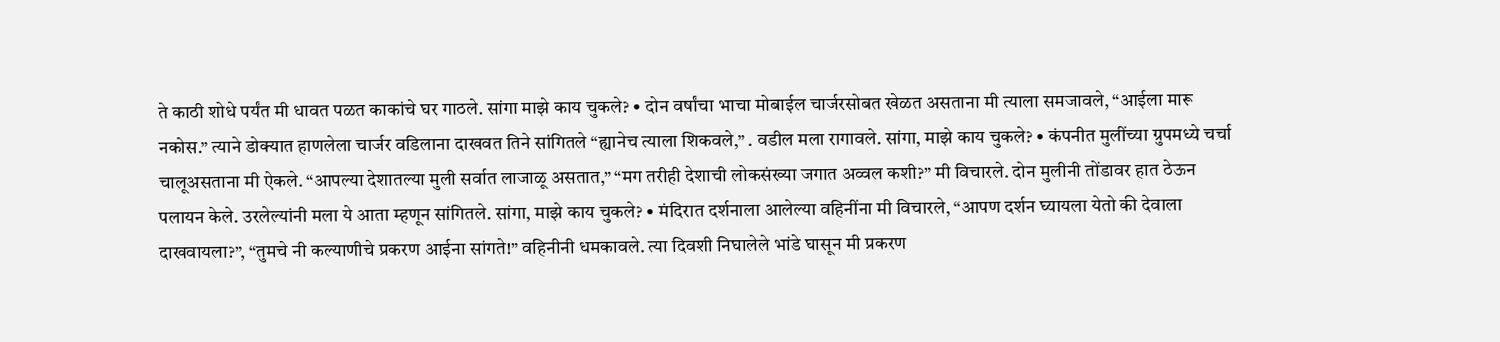ते काठी शोधे पर्यंत मी धावत पळत काकांचे घर गाठले. सांगा माझे काय चुकले? • दोन वर्षांचा भाचा मोबाईल चार्जरसोबत खेळत असताना मी त्याला समजावले, “आईला मारू नकोस.” त्याने डोक्यात हाणलेला चार्जर वडिलाना दाखवत तिने सांगितले “ह्यानेच त्याला शिकवले,” . वडील मला रागावले. सांगा, माझे काय चुकले? • कंपनीत मुलींच्या ग्रुपमध्ये चर्चा चालूअसताना मी ऐकले. “आपल्या देशातल्या मुली सर्वात लाजाळू असतात,” “मग तरीही देशाची लोकसंख्या जगात अव्वल कशी?” मी विचारले. दोन मुलीनी तोंडावर हात ठेऊन पलायन केले. उरलेल्यांनी मला ये आता म्हणून सांगितले. सांगा, माझे काय चुकले? • मंदिरात दर्शनाला आलेल्या वहिनींना मी विचारले, “आपण दर्शन घ्यायला येतो की देवाला दाखवायला?”, “तुमचे नी कल्याणीचे प्रकरण आईना सांगते!” वहिनीनी धमकावले. त्या दिवशी निघालेले भांडे घासून मी प्रकरण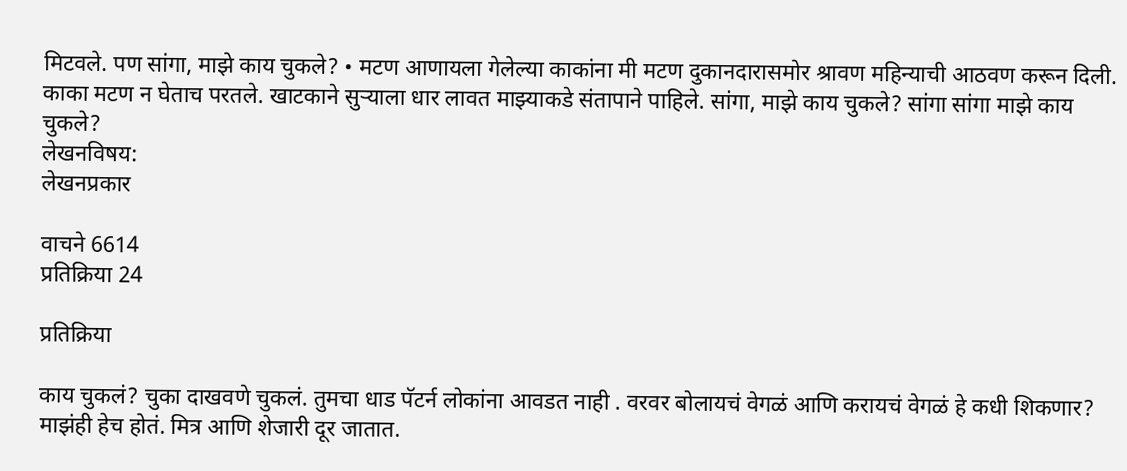मिटवले. पण सांगा, माझे काय चुकले? • मटण आणायला गेलेल्या काकांना मी मटण दुकानदारासमोर श्रावण महिन्याची आठवण करून दिली. काका मटण न घेताच परतले. खाटकाने सुऱ्याला धार लावत माझ्याकडे संतापाने पाहिले. सांगा, माझे काय चुकले? सांगा सांगा माझे काय चुकले?
लेखनविषय:
लेखनप्रकार

वाचने 6614
प्रतिक्रिया 24

प्रतिक्रिया

काय चुकलं? चुका दाखवणे चुकलं. तुमचा धाड पॅटर्न लोकांना आवडत नाही . वरवर बोलायचं वेगळं आणि करायचं वेगळं हे कधी शिकणार? माझंही हेच होतं. मित्र आणि शेजारी दूर जातात.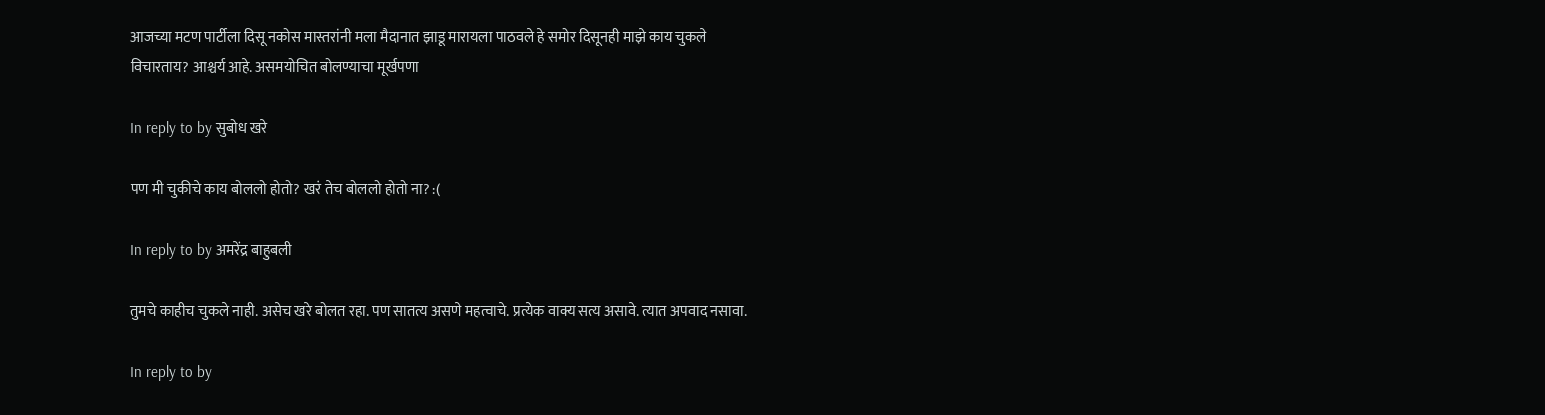आजच्या मटण पार्टीला दिसू नकोस मास्तरांनी मला मैदानात झाडू मारायला पाठवले हे समोर दिसूनही माझे काय चुकले विचारताय? आश्चर्य आहे. असमयोचित बोलण्याचा मूर्खपणा

In reply to by सुबोध खरे

पण मी चुकीचे काय बोललो होतो? खरं तेच बोललो होतो ना? :(

In reply to by अमरेंद्र बाहुबली

तुमचे काहीच चुकले नाही. असेच खरे बोलत रहा. पण सातत्य असणे महत्वाचे. प्रत्येक वाक्य सत्य असावे. त्यात अपवाद नसावा.

In reply to by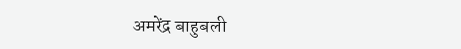अमरेंद्र बाहुबली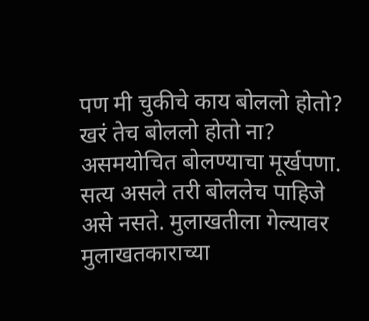पण मी चुकीचे काय बोललो होतो? खरं तेच बोललो होतो ना? असमयोचित बोलण्याचा मूर्खपणा. सत्य असले तरी बोललेच पाहिजे असे नसते. मुलाखतीला गेल्यावर मुलाखतकाराच्या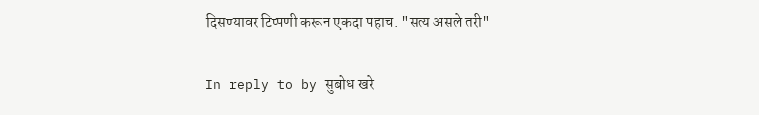दिसण्यावर टिप्पणी करून एकदा पहाच. "सत्य असले तरी"

In reply to by सुबोध खरे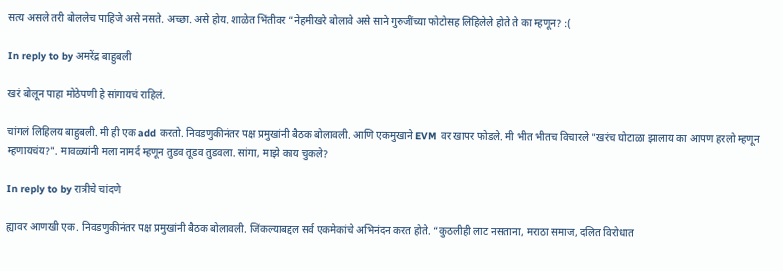सत्य असले तरी बोललेच पाहिजे असे नसते. अच्छा. असे होय. शाळेत भिंतीवर “नेहमीखरे बोलावे असे साने गुरुजींच्या फोटोसह लिहिलेले होते ते का म्हणून? :(

In reply to by अमरेंद्र बाहुबली

खरं बोलून पाहा मोठेपणी हे सांगायचं राहिलं.

चांगलं लिहिलय बाहुबली. मी ही एक add करतो. निवडणुकीनंतर पक्ष प्रमुखांनी बैठक बोलावली. आणि एकमुखाने EVM वर खापर फोडले. मी भीत भीतच विचारले "खरंच घोटाळा झालाय का आपण हरलो म्हणून म्हणायचंय?". मावळ्यांनी मला नामर्द म्हणून तुडव तूडव तुडवला. सांगा, माझे काय चुकले?

In reply to by रात्रीचे चांदणे

ह्यावर आणखी एक. निवडणुकीनंतर पक्ष प्रमुखांनी बैठक बोलावली. जिंकल्याबद्दल सर्व एकमेकांचे अभिनंदन करत होते. “कुठलीही लाट नसताना, मराठा समाज, दलित विरोधात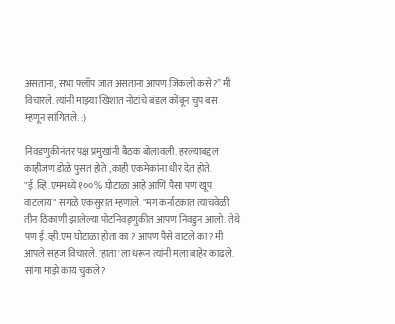असताना, सभा फ्लॉप जात असताना आपण जिंकलो कसे?” मी विचारले. त्यांनी माझ्या खिशात नोटांचे बंडल कोंबून चुप बस म्हणून सांगितले. :)

निवडणुकीनंतर पक्ष प्रमुखांनी बैठक बोलावली. हरल्याबद्दल काहीजण डोळे पुसत होते ,काही एकमेकांना धीर देत होते. "ई.व्हि.एममध्ये १००% घोटाळा आहे आणि पैसा पण खूप वाटलाय" सगळे एकसुरात म्हणाले. "मग कर्नाटकात त्याचवेळी तीन ठिकाणी झालेल्या पोटनिवड्णुकीत आपण निवडुन आलो. तेथे पण ई.व्ही.एम घोटाळा होता का ? आपण पैसे वाटले का? मी आपले सहज विचारले. 'हाता'ला धरून त्यांनी मला बाहेर काढले. सांगा माझे काय चुकले?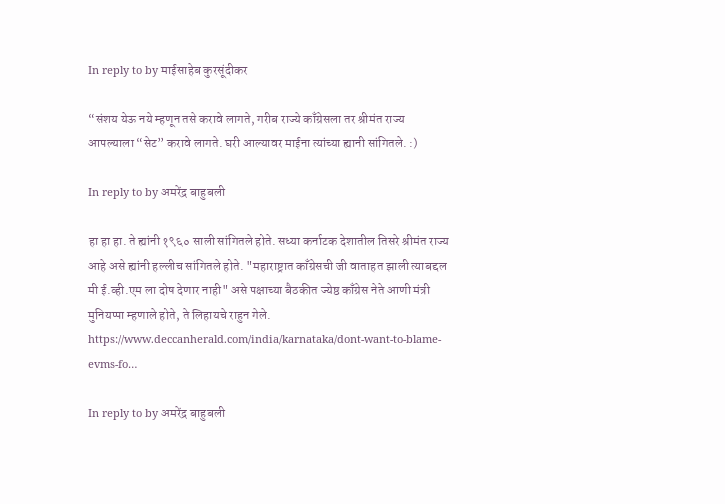In reply to by माईसाहेब कुरसूंदीकर

“संशय येऊ नये म्हणून तसे करावे लागते, गरीब राज्ये काँग्रेसला तर श्रीमंत राज्य आपल्याला “सेट” करावे लागते. घरी आल्यावर माईना त्यांच्या ह्यानी सांगितले. :)

In reply to by अमरेंद्र बाहुबली

हा हा हा. ते ह्यांनी १९६० साली सांगितले होते. सध्या कर्नाटक देशातील तिसरे श्रीमंत राज्य आहे असे ह्यांनी हल्लीच सांगितले होते. "महाराष्ट्रात काँग्रेसची जी वाताहत झाली त्याबद्दल मी ई.व्ही.एम ला दोष देणार नाही" असे पक्षाच्या बैठकीत ज्येष्ठ काँग्रेस नेते आणी मंत्री मुनियप्पा म्हणाले होते, ते लिहायचे राहुन गेले. https://www.deccanherald.com/india/karnataka/dont-want-to-blame-evms-fo…

In reply to by अमरेंद्र बाहुबली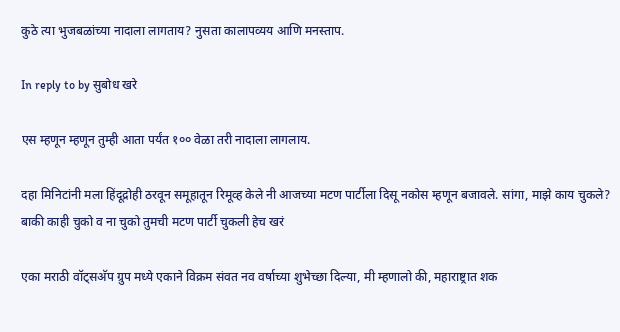कुठे त्या भुजबळांच्या नादाला लागताय? नुसता कालापव्यय आणि मनस्ताप.

In reply to by सुबोध खरे

एस म्हणून म्हणून तुम्ही आता पर्यंत १०० वेळा तरी नादाला लागलाय.

दहा मिनिटांनी मला हिंदूद्रोही ठरवून समूहातून रिमूव्ह केले नी आजच्या मटण पार्टीला दिसू नकोस म्हणून बजावले. सांगा, माझे काय चुकले? बाकी काही चुको व ना चुको तुमची मटण पार्टी चुकली हेच खरं

एका मराठी वॉट्सअ‍ॅप ग्रुप मध्ये एकाने विक्रम संवत नव वर्षाच्या शुभेच्छा दिल्या, मी म्हणालो की, महाराष्ट्रात शक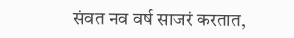संवत नव वर्ष साजरं करतात,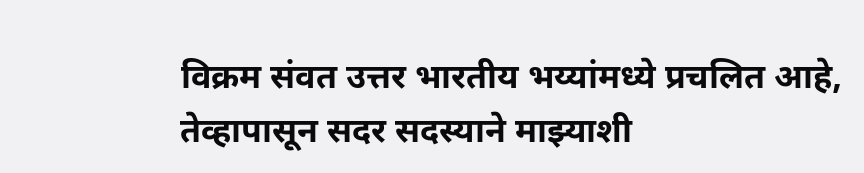विक्रम संवत उत्तर भारतीय भय्यांमध्ये प्रचलित आहे, तेव्हापासून सदर सदस्याने माझ्याशी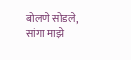बोलणे सोडले, सांगा माझे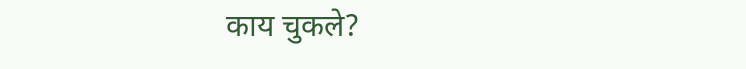काय चुकले?